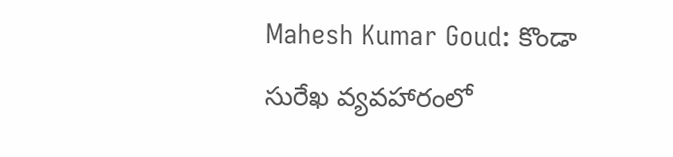Mahesh Kumar Goud: కొండా సురేఖ వ్యవహారంలో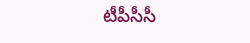టీపీసీసీ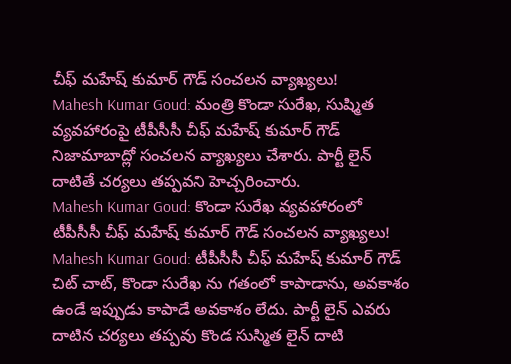చీఫ్ మహేష్ కుమార్ గౌడ్ సంచలన వ్యాఖ్యలు!
Mahesh Kumar Goud: మంత్రి కొండా సురేఖ, సుష్మిత వ్యవహారంపై టీపీసీసీ చీఫ్ మహేష్ కుమార్ గౌడ్ నిజామాబాద్లో సంచలన వ్యాఖ్యలు చేశారు. పార్టీ లైన్ దాటితే చర్యలు తప్పవని హెచ్చరించారు.
Mahesh Kumar Goud: కొండా సురేఖ వ్యవహారంలో టీపీసీసీ చీఫ్ మహేష్ కుమార్ గౌడ్ సంచలన వ్యాఖ్యలు!
Mahesh Kumar Goud: టీపీసీసీ చీఫ్ మహేష్ కుమార్ గౌడ్ చిట్ చాట్, కొండా సురేఖ ను గతంలో కాపాడాను, అవకాశం ఉండే ఇప్పుడు కాపాడే అవకాశం లేదు. పార్టీ లైన్ ఎవరు దాటిన చర్యలు తప్పవు కొండ సుస్మిత లైన్ దాటి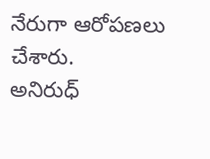నేరుగా ఆరోపణలు చేశారు.
అనిరుధ్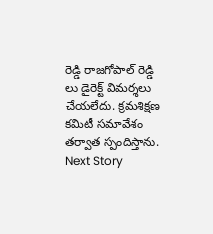రెడ్డి రాజగోపాల్ రెడ్డి లు డైరెక్ట్ విమర్శలు చేయలేదు. క్రమశిక్షణ కమిటీ సమావేశం తర్వాత స్పందిస్తాను.
Next Story